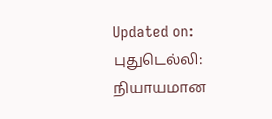Updated on:
புதுடெல்லி: நியாயமான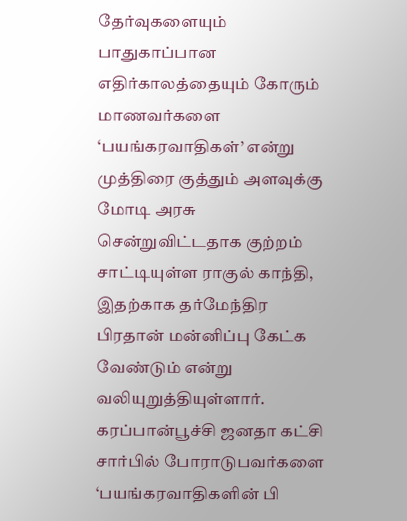தேர்வுகளையும் பாதுகாப்பான எதிர்காலத்தையும் கோரும் மாணவர்களை ‘பயங்கரவாதிகள்’ என்று முத்திரை குத்தும் அளவுக்கு மோடி அரசு சென்றுவிட்டதாக குற்றம் சாட்டியுள்ள ராகுல் காந்தி, இதற்காக தர்மேந்திர பிரதான் மன்னிப்பு கேட்க வேண்டும் என்று வலியுறுத்தியுள்ளார்.
கரப்பான்பூச்சி ஜனதா கட்சி சார்பில் போராடுபவர்களை ‘பயங்கரவாதிகளின் பி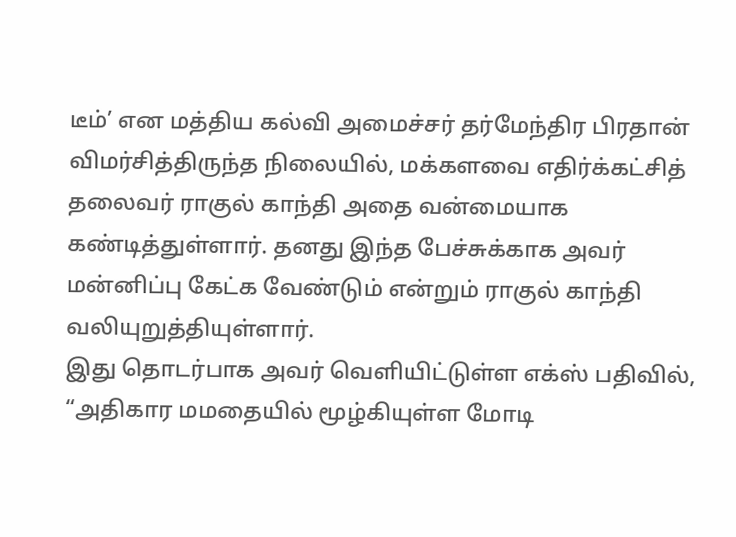டீம்’ என மத்திய கல்வி அமைச்சர் தர்மேந்திர பிரதான் விமர்சித்திருந்த நிலையில், மக்களவை எதிர்க்கட்சித் தலைவர் ராகுல் காந்தி அதை வன்மையாக கண்டித்துள்ளார். தனது இந்த பேச்சுக்காக அவர் மன்னிப்பு கேட்க வேண்டும் என்றும் ராகுல் காந்தி வலியுறுத்தியுள்ளார்.
இது தொடர்பாக அவர் வெளியிட்டுள்ள எக்ஸ் பதிவில், “அதிகார மமதையில் மூழ்கியுள்ள மோடி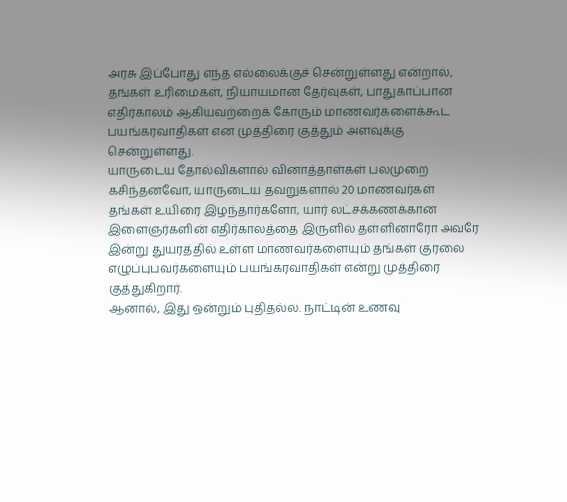அரசு இப்போது எந்த எல்லைக்குச் சென்றுள்ளது என்றால், தங்கள் உரிமைகள், நியாயமான தேர்வுகள், பாதுகாப்பான எதிர்காலம் ஆகியவற்றைக் கோரும் மாணவர்களைக்கூட பயங்கரவாதிகள் என முத்திரை குத்தும் அளவுக்கு சென்றுள்ளது.
யாருடைய தோல்விகளால் வினாத்தாள்கள் பலமுறை கசிந்தனவோ, யாருடைய தவறுகளால் 20 மாணவர்கள் தங்கள் உயிரை இழந்தார்களோ, யார் லட்சக்கணக்கான இளைஞர்களின் எதிர்காலத்தை இருளில் தள்ளினாரோ அவரே இன்று துயரத்தில் உள்ள மாணவர்களையும் தங்கள் குரலை எழுப்புபவர்களையும் பயங்கரவாதிகள் என்று முத்திரை குத்துகிறார்.
ஆனால், இது ஒன்றும் புதிதல்ல. நாட்டின் உணவு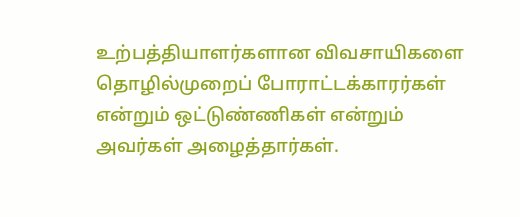உற்பத்தியாளர்களான விவசாயிகளை தொழில்முறைப் போராட்டக்காரர்கள் என்றும் ஒட்டுண்ணிகள் என்றும் அவர்கள் அழைத்தார்கள்.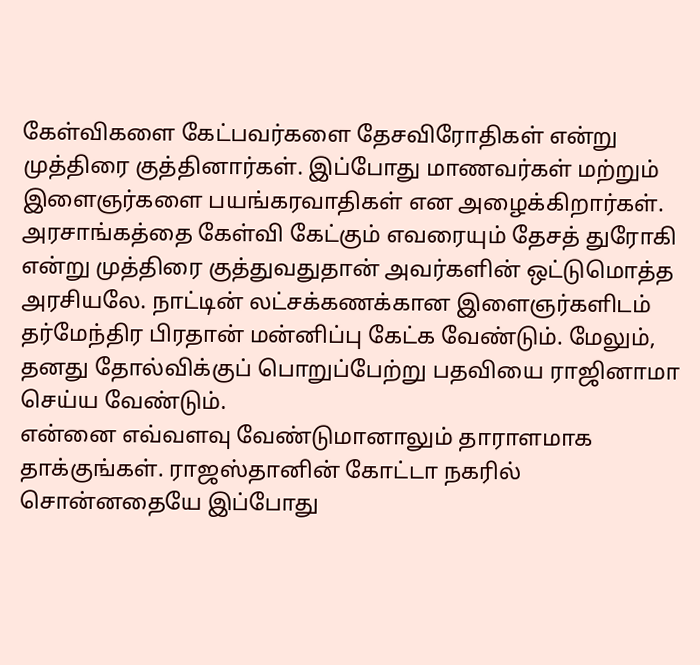கேள்விகளை கேட்பவர்களை தேசவிரோதிகள் என்று முத்திரை குத்தினார்கள். இப்போது மாணவர்கள் மற்றும் இளைஞர்களை பயங்கரவாதிகள் என அழைக்கிறார்கள்.
அரசாங்கத்தை கேள்வி கேட்கும் எவரையும் தேசத் துரோகி என்று முத்திரை குத்துவதுதான் அவர்களின் ஒட்டுமொத்த அரசியலே. நாட்டின் லட்சக்கணக்கான இளைஞர்களிடம் தர்மேந்திர பிரதான் மன்னிப்பு கேட்க வேண்டும். மேலும், தனது தோல்விக்குப் பொறுப்பேற்று பதவியை ராஜினாமா செய்ய வேண்டும்.
என்னை எவ்வளவு வேண்டுமானாலும் தாராளமாக தாக்குங்கள். ராஜஸ்தானின் கோட்டா நகரில் சொன்னதையே இப்போது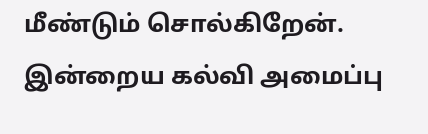மீண்டும் சொல்கிறேன். இன்றைய கல்வி அமைப்பு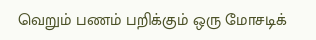வெறும் பணம் பறிக்கும் ஒரு மோசடிக்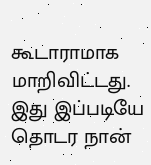கூடாராமாக மாறிவிட்டது. இது இப்படியே தொடர நான்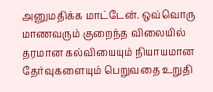அனுமதிக்க மாட்டேன். ஒவ்வொரு மாணவரும் குறைந்த விலையில் தரமான கல்வியையும் நியாயமான தேர்வுகளையும் பெறுவதை உறுதி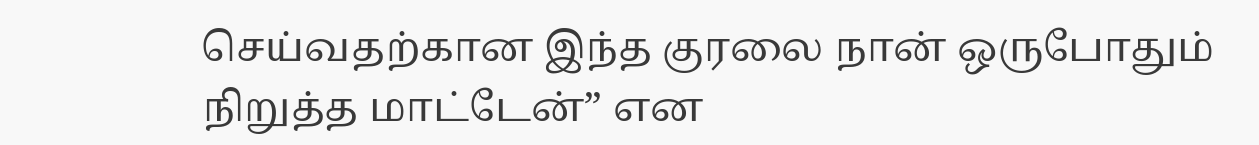செய்வதற்கான இந்த குரலை நான் ஒருபோதும் நிறுத்த மாட்டேன்” என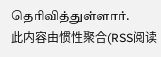தெரிவித்துள்ளார்.
此内容由惯性聚合(RSS阅读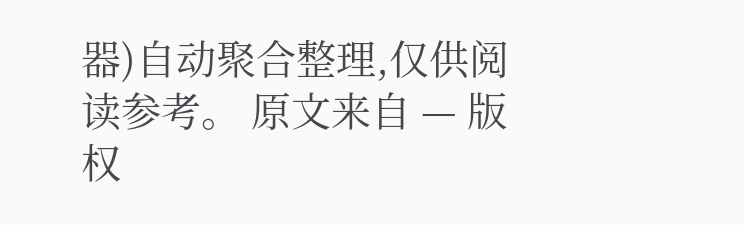器)自动聚合整理,仅供阅读参考。 原文来自 — 版权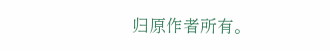归原作者所有。